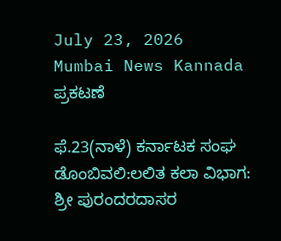July 23, 2026
Mumbai News Kannada
ಪ್ರಕಟಣೆ

ಫೆ.23(ನಾಳೆ) ಕರ್ನಾಟಕ ಸಂಘ ಡೊಂಬಿವಲಿ:ಲಲಿತ ಕಲಾ ವಿಭಾಗ: ಶ್ರೀ ಪುರಂದರದಾಸರ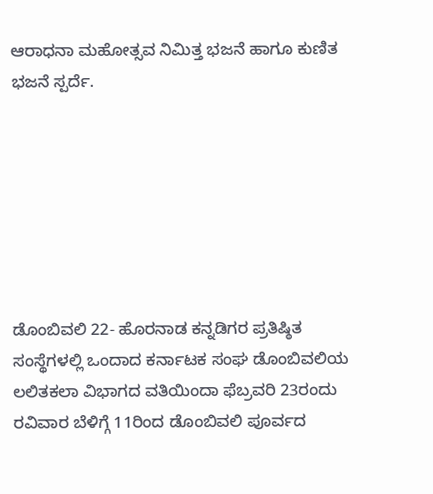ಆರಾಧನಾ ಮಹೋತ್ಸವ ನಿಮಿತ್ತ ಭಜನೆ ಹಾಗೂ ಕುಣಿತ ಭಜನೆ ಸ್ಪರ್ದೆ.







ಡೊಂಬಿವಲಿ 22- ಹೊರನಾಡ ಕನ್ನಡಿಗರ ಪ್ರತಿಷ್ಠಿತ ಸಂಸ್ಥೆಗಳಲ್ಲಿ ಒಂದಾದ ಕರ್ನಾಟಕ ಸಂಘ ಡೊಂಬಿವಲಿಯ ಲಲಿತಕಲಾ ವಿಭಾಗದ ವತಿಯಿಂದಾ ಫೆಬ್ರವರಿ 23ರಂದು ರವಿವಾರ ಬೆಳಿಗ್ಗೆ 11ರಿಂದ ಡೊಂಬಿವಲಿ ಪೂರ್ವದ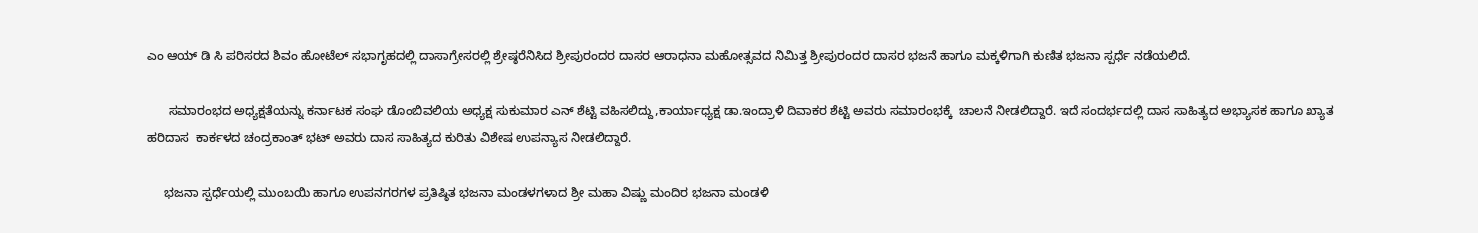ಎಂ ಆಯ್ ಡಿ ಸಿ ಪರಿಸರದ ಶಿವಂ ಹೋಟೆಲ್ ಸಭಾಗೃಹದಲ್ಲಿ ದಾಸಾಗ್ರೇಸರಲ್ಲಿ ಶ್ರೇಷ್ಠರೆನಿಸಿದ ಶ್ರೀಪುರಂದರ ದಾಸರ ಆರಾಧನಾ ಮಹೋತ್ಸವದ ನಿಮಿತ್ತ ಶ್ರೀಪುರಂದರ ದಾಸರ ಭಜನೆ ಹಾಗೂ ಮಕ್ಕಳಿಗಾಗಿ ಕುಣಿತ ಭಜನಾ ಸ್ಪರ್ಧೆ ನಡೆಯಲಿದೆ.

      ಸಮಾರಂಭದ ಅಧ್ಯಕ್ಷತೆಯನ್ನು ಕರ್ನಾಟಕ ಸಂಘ ಡೊಂಬಿವಲಿಯ ಅಧ್ಯಕ್ಷ ಸುಕುಮಾರ ಎನ್ ಶೆಟ್ಟಿ ವಹಿಸಲಿದ್ದು,ಕಾರ್ಯಾಧ್ಯಕ್ಷ ಡಾ.ಇಂದ್ರಾಳಿ ದಿವಾಕರ ಶೆಟ್ಟಿ ಅವರು ಸಮಾರಂಭಕ್ಕೆ  ಚಾಲನೆ ನೀಡಲಿದ್ದಾರೆ. ಇದೆ ಸಂದರ್ಭದಲ್ಲಿ ದಾಸ ಸಾಹಿತ್ಯದ ಅಭ್ಯಾಸಕ ಹಾಗೂ ಖ್ಯಾತ ಹರಿದಾಸ  ಕಾರ್ಕಳದ ಚಂದ್ರಕಾಂತ್ ಭಟ್ ಅವರು ದಾಸ ಸಾಹಿತ್ಯದ ಕುರಿತು ವಿಶೇಷ ಉಪನ್ಯಾಸ ನೀಡಲಿದ್ದಾರೆ.

     ಭಜನಾ ಸ್ಪರ್ಧೆಯಲ್ಲಿ ಮುಂಬಯಿ ಹಾಗೂ ಉಪನಗರಗಳ ಪ್ರತಿಷ್ಠಿತ ಭಜನಾ ಮಂಡಳಗಳಾದ ಶ್ರೀ ಮಹಾ ವಿಷ್ಣು ಮಂದಿರ ಭಜನಾ ಮಂಡಳಿ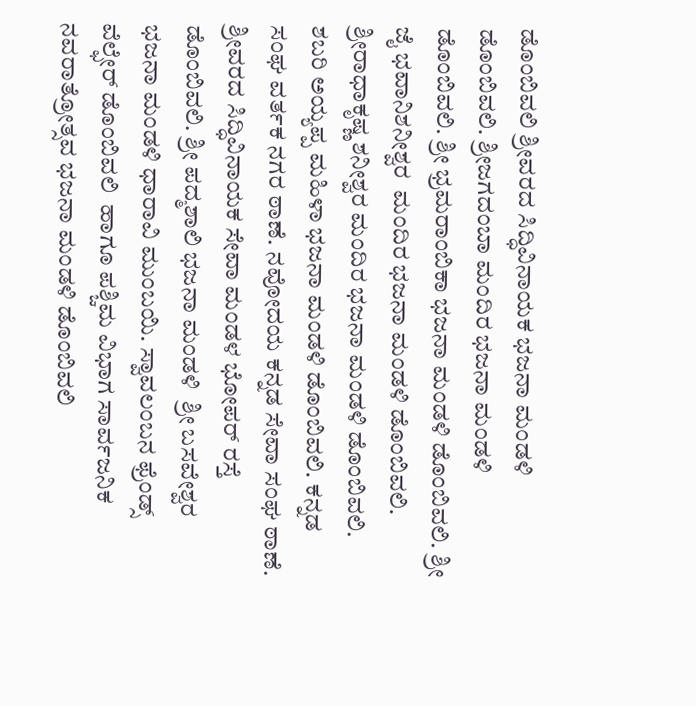ಡೊಂಬಿವಲಿ ಶ್ರೀವರದ ಸಿದ್ಧಿವಿನಾಯಕ ಭಜನಾ ಮಂಡಳಿ ಡೊಂಬಿವಲಿ. ಶ್ರೀಜಗದಂಬಾ ಮಂದಿರ ಭಜನಾ ಮಂಡಳಿ ಡೊಂಬಿವಲಿ. ಶ್ರೀ ಭ್ರಮರಾಂಬಿಕಾ ಭಜನಾ ಮಂಡಳಿ ಡೊಂಬಿವಲಿ. ಶ್ರೀ ಜೈ ಭವಾನಿಶನೀಶ್ವರ  ಮಂದಿರ ಭಜನಾ ಮಂಡಳಿ ಡೊಂಬಿವಲಿ. ಶ್ರೀರಾಧಾಕೃಷ್ಣ ಶನೀಶ್ವರ ಮಂದಿರ ಭಜನಾ ಮಂಡಳಿ ಡೊಂಬಿವಲಿ. ಶಬರಿ ಅಯ್ಯಪ್ಪ ಮಹಿಳಾ ಭಜನಾ ಮಂಡಳಿ ಡೊಂಬಿವಲಿ. ಕನ್ನಡ ಸಂಘ ವರ್ತಕ ನಗರ ಠಾಣೆ. ನವೋದಯ ಕನ್ನಡ ಸೇವಾ ಸಂಘ ಠಾಣೆ. ಶ್ರೀವರದ ಸಿದ್ಧಿವಿನಾಯಕ ಸೇವಾ ಮಂಡಳ ಭೋಪರ್ ರಸ್ತೆ ಡೊಂಬಿವಲಿ. ಶ್ರೀ ಪದ್ಮಶಾಲಿ ಭಜನಾ ಮಂಡಳಿ  ಶ್ರೀ ಬಸವೇಶ್ವರ ಭಜನಾ ಮಂಡಳಿ ಧಾರಾವಿ ಮುಂಬಯಿ. ಸ್ವಾವಲಂಬನ ಫ್ರೆಂಡ್ಸ್ ವೆಲ್ಫೇರ್ ಡೊಂಬಿವಲಿ  ಹಾಗೂ ಪಶ್ಚಿಮ ವಿಭಾಗ ಸಾರ್ವಜನಿಕ ನವರಾತ್ರೋತ್ಸವ ಭಜನಾ ಮಂಡಳಿ ಡೊಂಬಿವಲಿ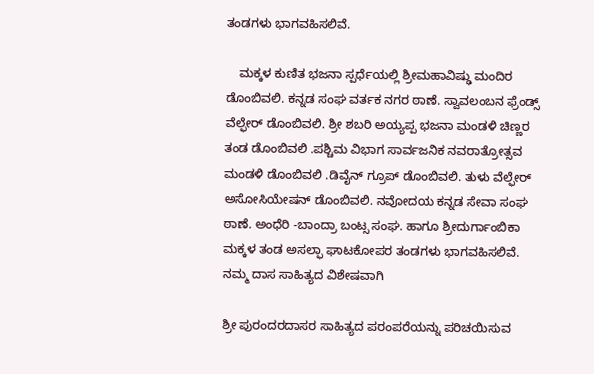ತಂಡಗಳು ಭಾಗವಹಿಸಲಿವೆ.

    ಮಕ್ಕಳ ಕುಣಿತ ಭಜನಾ ಸ್ಪರ್ಧೆಯಲ್ಲಿ ಶ್ರೀಮಹಾವಿಷ್ಢು ಮಂದಿರ ಡೊಂಬಿವಲಿ. ಕನ್ನಡ ಸಂಘ ವರ್ತಕ ನಗರ ಠಾಣೆ. ಸ್ವಾವಲಂಬನ ಫ್ರೆಂಡ್ಸ್ ವೆಲ್ಫೇರ್ ಡೊಂಬಿವಲಿ. ಶ್ರೀ ಶಬರಿ ಅಯ್ಯಪ್ಪ ಭಜನಾ ಮಂಡಳಿ ಚಿಣ್ಣರ ತಂಡ ಡೊಂಬಿವಲಿ .ಪಶ್ಚಿಮ ವಿಭಾಗ ಸಾರ್ವಜನಿಕ ನವರಾತ್ರೋತ್ಸವ ಮಂಡಳಿ ಡೊಂಬಿವಲಿ .ಡಿವೈನ್ ಗ್ರೂಪ್ ಡೊಂಬಿವಲಿ. ತುಳು ವೆಲ್ಫೇರ್ ಅಸೋಸಿಯೇಷನ್ ಡೊಂಬಿವಲಿ. ನವೋದಯ ಕನ್ನಡ ಸೇವಾ ಸಂಘ ಠಾಣೆ. ಅಂಧೆರಿ -ಬಾಂದ್ರಾ ಬಂಟ್ಸ ಸಂಘ. ಹಾಗೂ ಶ್ರೀದುರ್ಗಾಂಬಿಕಾ ಮಕ್ಕಳ ತಂಡ ಅಸಲ್ಫಾ ಘಾಟಕೋಪರ ತಂಡಗಳು ಭಾಗವಹಿಸಲಿವೆ.                                       ನಮ್ಮ ದಾಸ ಸಾಹಿತ್ಯದ ವಿಶೇಷವಾಗಿ

ಶ್ರೀ ಪುರಂದರದಾಸರ ಸಾಹಿತ್ಯದ ಪರಂಪರೆಯನ್ನು ಪರಿಚಯಿಸುವ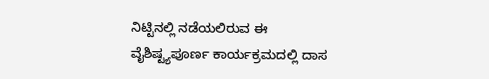ನಿಟ್ಟಿನಲ್ಲಿ ನಡೆಯಲಿರುವ ಈ ವೈಶಿಷ್ಟ್ಯಪೂರ್ಣ ಕಾರ್ಯಕ್ರಮದಲ್ಲಿ ದಾಸ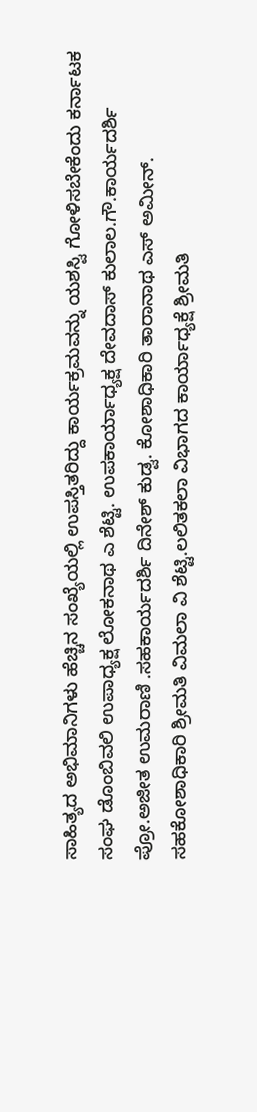ಸಾಹಿತ್ಯದ ಅಭಿಮಾನಿಗಳು ಹೆಚ್ಚಿನ ಸಂಖ್ಯೆಯಲ್ಲಿ ಉಪಸ್ತಿತರಿದ್ದು ಕಾರ್ಯಕ್ರಮವನ್ನು ಯಶಸ್ವಿ ಗೋಳಿಸಬೇಕೆಂದು ಕರ್ನಾಟಕ ಸಂಘ ಡೊಂಬಿವಲಿ ಉಪಾಧ್ಯಕ್ಷ ಲೋಕನಾಥ ಎ ಶೆಟ್ಟಿ. ಉಪಕಾರ್ಯಾಧ್ಯಕ್ಷ ದೇವದಾಸ್ ಕುಲಾಲ.ಗೌ.ಕಾರ್ಯದರ್ಶಿ ಪ್ರೋ.ಅಜೀತ ಉಮರಾಣಿ .ಸಹಕಾರ್ಯದರ್ಶಿ ದಿನೇಶ್ ಕುಡ್ವ. ಕೋಶಾಧಿಕಾರಿ ತಾರಾನಾಥ ಎಸ್ ಅಮೀನ್. ಸಹಕೋಶಾಧಿಕಾರಿ ಶ್ರೀಮತಿ ವಿಮಲಾ ವಿ ಶೆಟ್ಟಿ.ಲಲಿತಕಲಾ ವಿಭಾಗದ ಕಾರ್ಯಾಧ್ಯಕ್ಷೆ ಶ್ರೀಮತಿ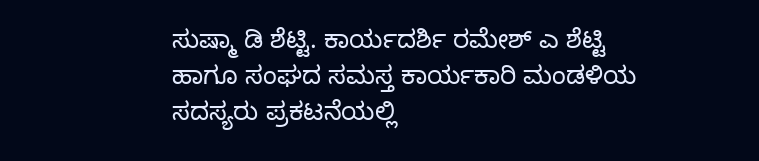ಸುಷ್ಮಾ ಡಿ ಶೆಟ್ಟಿ. ಕಾರ್ಯದರ್ಶಿ ರಮೇಶ್ ಎ ಶೆಟ್ಟಿ ಹಾಗೂ ಸಂಘದ ಸಮಸ್ತ ಕಾರ್ಯಕಾರಿ ಮಂಡಳಿಯ ಸದಸ್ಯರು ಪ್ರಕಟನೆಯಲ್ಲಿ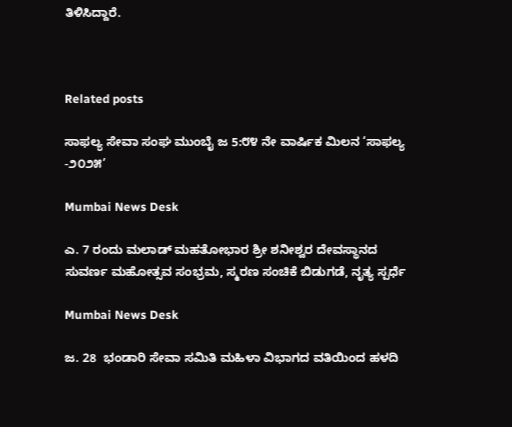ತಿಳಿಸಿದ್ದಾರೆ.



Related posts

ಸಾಫಲ್ಯ ಸೇವಾ ಸಂಘ ಮುಂಬೈ ಜ 5:೮೪ ನೇ ವಾರ್ಷಿಕ ಮಿಲನ ‘ಸಾಫಲ್ಯ -೨೦೨೫’

Mumbai News Desk

ಎ. 7 ರಂದು ಮಲಾಡ್ ಮಹತೋಭಾರ ಶ್ರೀ ಶನೀಶ್ವರ ದೇವಸ್ಥಾನದ ಸುವರ್ಣ ಮಹೋತ್ಸವ ಸಂಭ್ರಮ, ಸ್ಮರಣ ಸಂಚಿಕೆ ಬಿಡುಗಡೆ, ನೃತ್ಯ ಸ್ಪರ್ಧೆ

Mumbai News Desk

ಜ. 28  ಭಂಡಾರಿ ಸೇವಾ ಸಮಿತಿ ಮಹಿಳಾ ವಿಭಾಗದ ವತಿಯಿಂದ ಹಳದಿ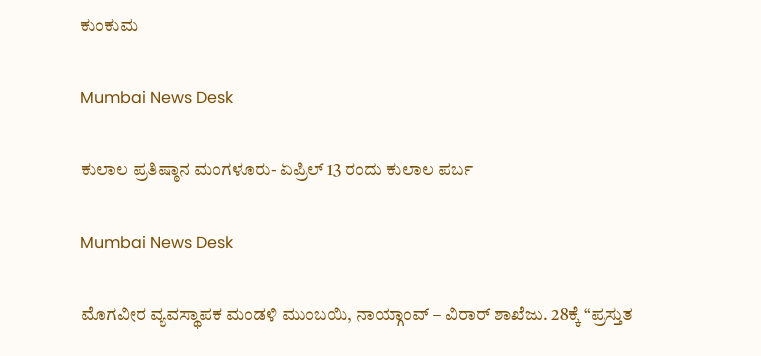ಕುಂಕುಮ

Mumbai News Desk

ಕುಲಾಲ ಪ್ರತಿಷ್ಠಾನ ಮಂಗಳೂರು- ಏಪ್ರಿಲ್ 13 ರಂದು ಕುಲಾಲ ಪರ್ಬ

Mumbai News Desk

ಮೊಗವೀರ ವ್ಯವಸ್ಥಾಪಕ ಮಂಡಳಿ ಮುಂಬಯಿ, ನಾಯ್ಗಾಂವ್ – ವಿರಾರ್ ಶಾಖೆಜು. 28ಕ್ಕೆ “ಪ್ರಸ್ತುತ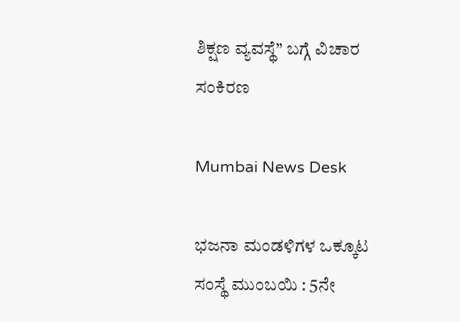ಶಿಕ್ಷಣ ವ್ಯವಸ್ಥೆ” ಬಗ್ಗೆ ವಿಚಾರ ಸಂಕಿರಣ

Mumbai News Desk

ಭಜನಾ ಮಂಡಳಿಗಳ ಒಕ್ಕೂಟ ಸಂಸ್ಥೆ ಮುಂಬಯಿ : 5ನೇ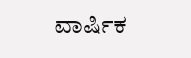ವಾರ್ಷಿಕ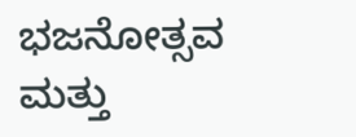ಭಜನೋತ್ಸವ ಮತ್ತು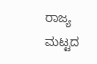ರಾಜ್ಯ ಮಟ್ಟದ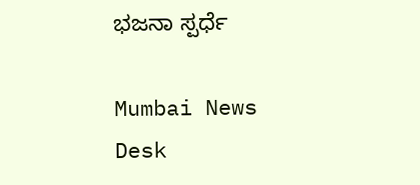ಭಜನಾ ಸ್ಪರ್ಧೆ

Mumbai News Desk